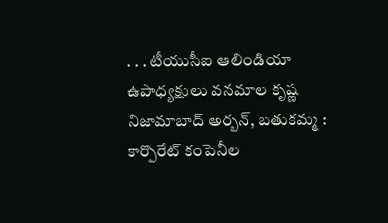. . . టీయుసీఐ ఆలిండియా ఉపాధ్యక్షులు వనమాల కృష్ణ
నిజామాబాద్ అర్బన్, బతుకమ్మ :
కార్పొరేట్ కంపెనీల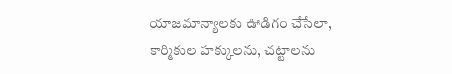యాజమాన్యాలకు ఊడిగం చేసేలా, కార్మికుల హక్కులను, చట్టాలను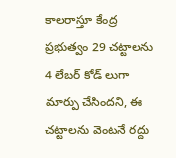కాలరాస్తూ కేంద్ర ప్రభుత్వం 29 చట్టాలను 4 లేబర్ కోడ్ లుగా మార్పు చేసిందని, ఈ చట్టాలను వెంటనే రద్దు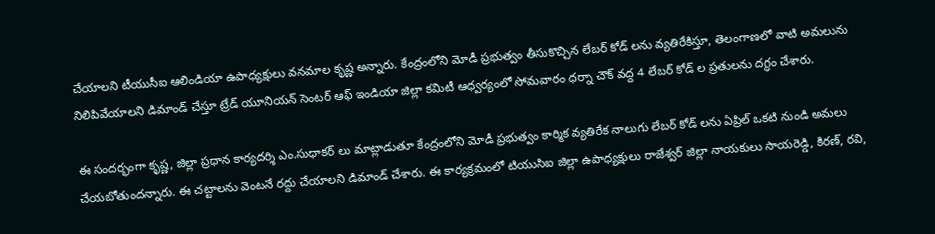చేయాలని టీయుసీఐ ఆలిండియా ఉపాధ్యక్షులు వనమాల కృష్ణ అన్నారు. కేంద్రంలోని మోడీ ప్రభుత్వం తీసుకొచ్చిన లేబర్ కోడ్ లను వ్యతిరేకిస్తూ, తెలంగాణలో వాటి అమలును నిలిపివేయాలని డిమాండ్ చేస్తూ ట్రేడ్ యూనియన్ సెంటర్ ఆఫ్ ఇండియా జిల్లా కమిటీ ఆధ్వర్యంలో సోమవారం ధర్నా చౌక్ వద్ద 4 లేబర్ కోడ్ ల ప్రతులను దగ్ధం చేశారు.

ఈ సందర్భంగా కృష్ణ, జిల్లా ప్రధాన కార్యదర్శి ఎం.సుధాకర్ లు మాట్లాడుతూ కేంద్రంలోని మోడీ ప్రభుత్వం కార్మిక వ్యతిరేక నాలుగు లేబర్ కోడ్ లను ఏప్రిల్ ఒకటి నుండి అమలు చేయబోతుందన్నారు. ఈ చట్టాలను వెంటనే రద్దు చేయాలని డిమాండ్ చేశారు. ఈ కార్యక్రమంలో టియుసిఐ జిల్లా ఉపాధ్యక్షులు రాజేశ్వర్ జిల్లా నాయకులు సాయరెడ్డి, కిరణ్, రవి,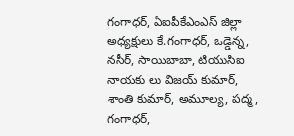గంగాధర్, ఏఐపీకేఎంఎస్ జిల్లా అధ్యక్షులు కే.గంగాధర్, ఒడ్డెన్న, నసీర్, సాయిబాబా, టియుసిఐ నాయకు లు విజయ్ కుమార్, శాంతి కుమార్, అమూల్య, పద్మ, గంగాధర్,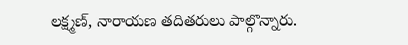లక్ష్మణ్, నారాయణ తదితరులు పాల్గొన్నారు.